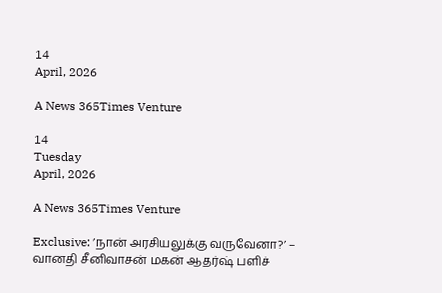14
April, 2026

A News 365Times Venture

14
Tuesday
April, 2026

A News 365Times Venture

Exclusive: ’நான் அரசியலுக்கு வருவேனா?’ – வானதி சீனிவாசன் மகன் ஆதர்ஷ் பளிச்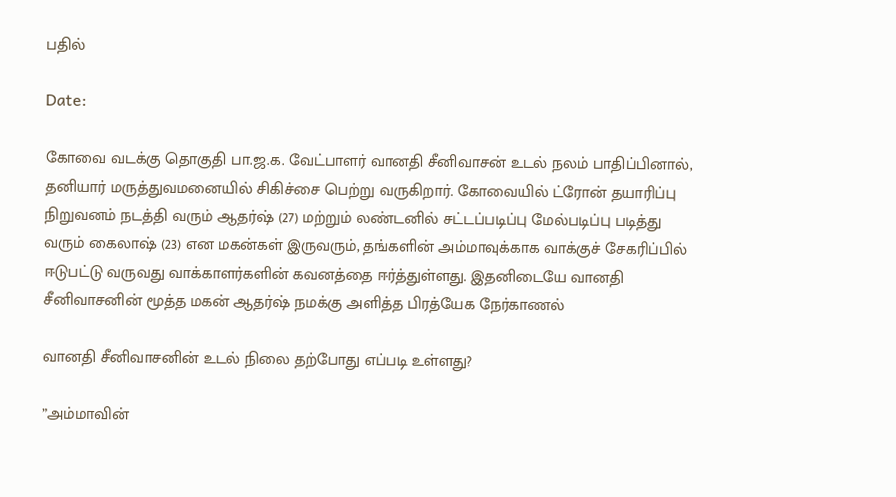பதில்

Date:

கோவை வடக்கு தொகுதி பா.ஜ.க. வேட்பாளர் வானதி சீனிவாசன் உடல் நலம் பாதிப்பினால், தனியார் மருத்துவமனையில் சிகிச்சை பெற்று வருகிறார். கோவையில் ட்ரோன் தயாரிப்பு நிறுவனம் நடத்தி வரும் ஆதர்ஷ் (27) மற்றும் லண்டனில் சட்டப்படிப்பு மேல்படிப்பு படித்து வரும் கைலாஷ் (23) என மகன்கள் இருவரும், தங்களின் அம்மாவுக்காக வாக்குச் சேகரிப்பில் ஈடுபட்டு வருவது வாக்காளர்களின் கவனத்தை ஈர்த்துள்ளது. இதனிடையே வானதி சீனிவாசனின் மூத்த மகன் ஆதர்ஷ் நமக்கு அளித்த பிரத்யேக நேர்காணல்

வானதி சீனிவாசனின் உடல் நிலை தற்போது எப்படி உள்ளது?

”அம்மாவின்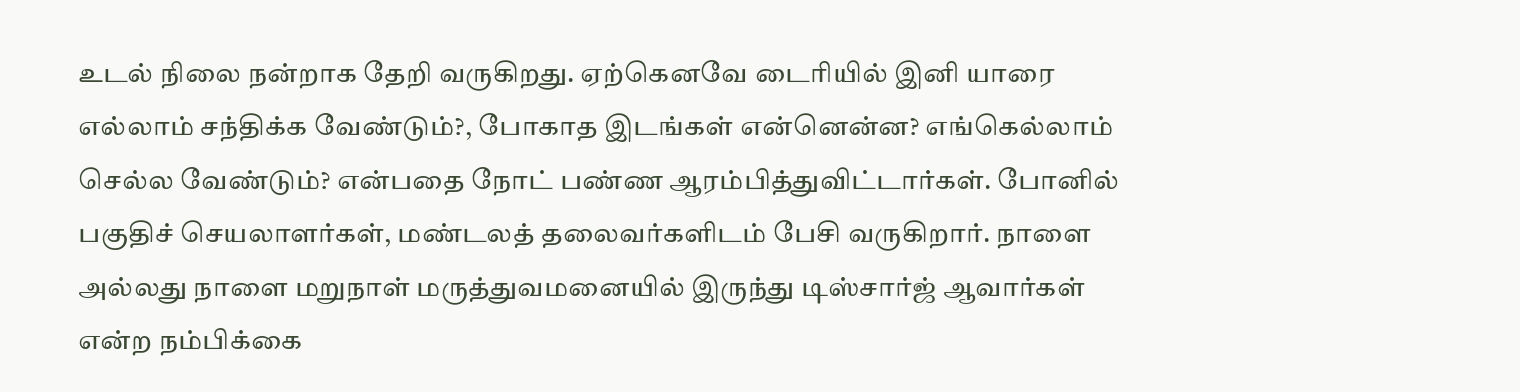உடல் நிலை நன்றாக தேறி வருகிறது. ஏற்கெனவே டைரியில் இனி யாரை எல்லாம் சந்திக்க வேண்டும்?, போகாத இடங்கள் என்னென்ன? எங்கெல்லாம் செல்ல வேண்டும்? என்பதை நோட் பண்ண ஆரம்பித்துவிட்டார்கள். போனில் பகுதிச் செயலாளர்கள், மண்டலத் தலைவர்களிடம் பேசி வருகிறார். நாளை அல்லது நாளை மறுநாள் மருத்துவமனையில் இருந்து டிஸ்சார்ஜ் ஆவார்கள் என்ற நம்பிக்கை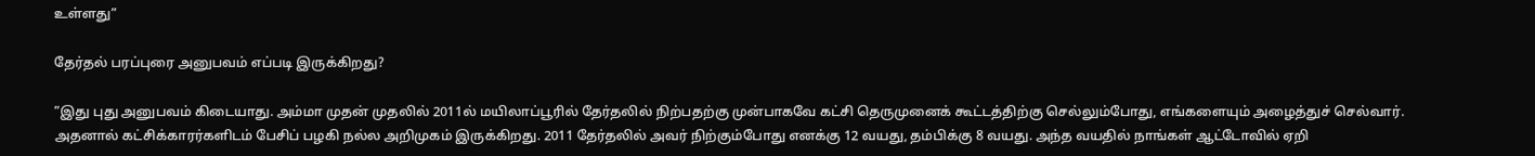உள்ளது”

தேர்தல் பரப்புரை அனுபவம் எப்படி இருக்கிறது?

”இது புது அனுபவம் கிடையாது. அம்மா முதன் முதலில் 2011ல் மயிலாப்பூரில் தேர்தலில் நிற்பதற்கு முன்பாகவே கட்சி தெருமுனைக் கூட்டத்திற்கு செல்லும்போது, எங்களையும் அழைத்துச் செல்வார். அதனால் கட்சிக்காரர்களிடம் பேசிப் பழகி நல்ல அறிமுகம் இருக்கிறது. 2011 தேர்தலில் அவர் நிற்கும்போது எனக்கு 12 வயது, தம்பிக்கு 8 வயது. அந்த வயதில் நாங்கள் ஆட்டோவில் ஏறி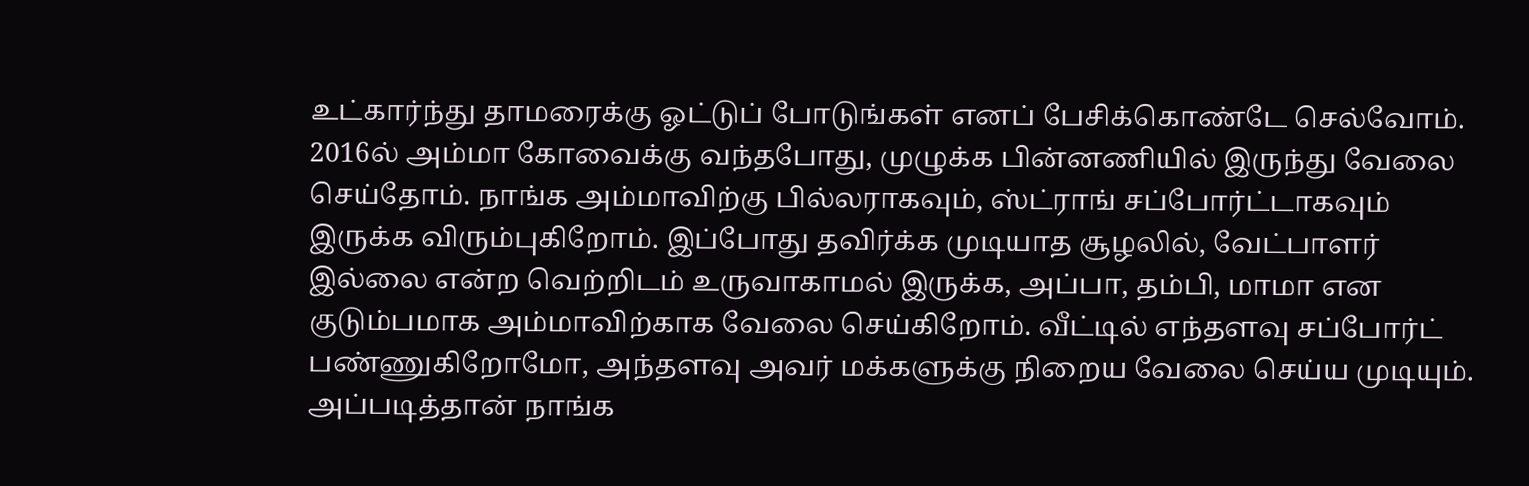உட்கார்ந்து தாமரைக்கு ஓட்டுப் போடுங்கள் எனப் பேசிக்கொண்டே செல்வோம். 2016ல் அம்மா கோவைக்கு வந்தபோது, முழுக்க பின்னணியில் இருந்து வேலை செய்தோம். நாங்க அம்மாவிற்கு பில்லராகவும், ஸ்ட்ராங் சப்போர்ட்டாகவும் இருக்க விரும்புகிறோம். இப்போது தவிர்க்க முடியாத சூழலில், வேட்பாளர் இல்லை என்ற வெற்றிடம் உருவாகாமல் இருக்க, அப்பா, தம்பி, மாமா என குடும்பமாக அம்மாவிற்காக வேலை செய்கிறோம். வீட்டில் எந்தளவு சப்போர்ட் பண்ணுகிறோமோ, அந்தளவு அவர் மக்களுக்கு நிறைய வேலை செய்ய முடியும். அப்படித்தான் நாங்க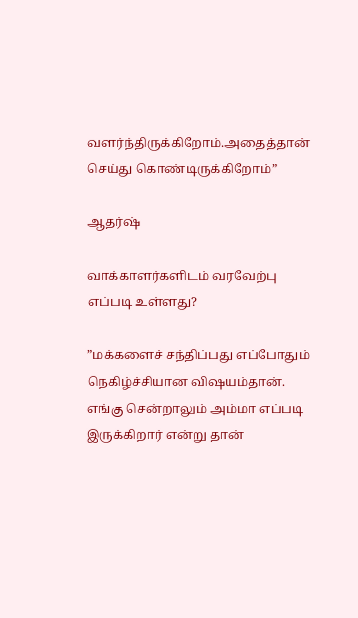வளர்ந்திருக்கிறோம்.அதைத்தான் செய்து கொண்டிருக்கிறோம்”

ஆதர்ஷ்

வாக்காளர்களிடம் வரவேற்பு எப்படி உள்ளது?

”மக்களைச் சந்திப்பது எப்போதும் நெகிழ்ச்சியான விஷயம்தான். எங்கு சென்றாலும் அம்மா எப்படி இருக்கிறார் என்று தான்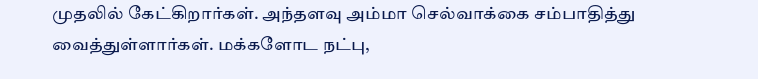முதலில் கேட்கிறார்கள். அந்தளவு அம்மா செல்வாக்கை சம்பாதித்து வைத்துள்ளார்கள். மக்களோட நட்பு,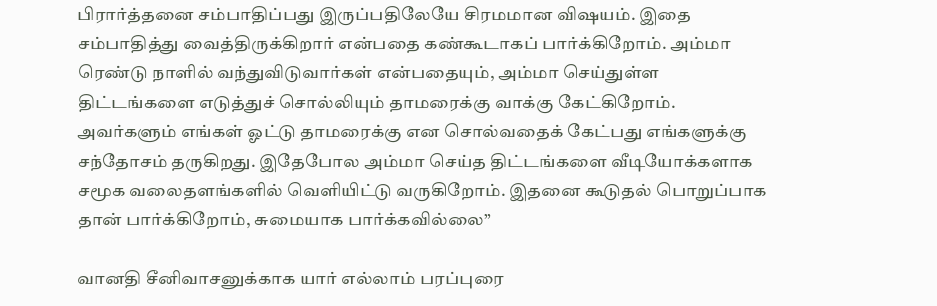பிரார்த்தனை சம்பாதிப்பது இருப்பதிலேயே சிரமமான விஷயம். இதை சம்பாதித்து வைத்திருக்கிறார் என்பதை கண்கூடாகப் பார்க்கிறோம். அம்மா ரெண்டு நாளில் வந்துவிடுவார்கள் என்பதையும், அம்மா செய்துள்ள திட்டங்களை எடுத்துச் சொல்லியும் தாமரைக்கு வாக்கு கேட்கிறோம். அவர்களும் எங்கள் ஓட்டு தாமரைக்கு என சொல்வதைக் கேட்பது எங்களுக்கு சந்தோசம் தருகிறது. இதேபோல அம்மா செய்த திட்டங்களை வீடியோக்களாக சமூக வலைதளங்களில் வெளியிட்டு வருகிறோம். இதனை கூடுதல் பொறுப்பாக தான் பார்க்கிறோம், சுமையாக பார்க்கவில்லை”

வானதி சீனிவாசனுக்காக யார் எல்லாம் பரப்புரை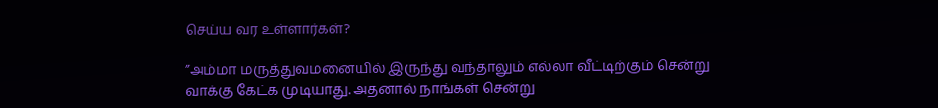செய்ய வர உள்ளார்கள்?

”அம்மா மருத்துவமனையில் இருந்து வந்தாலும் எல்லா வீட்டிற்கும் சென்று வாக்கு கேட்க முடியாது. அதனால் நாங்கள் சென்று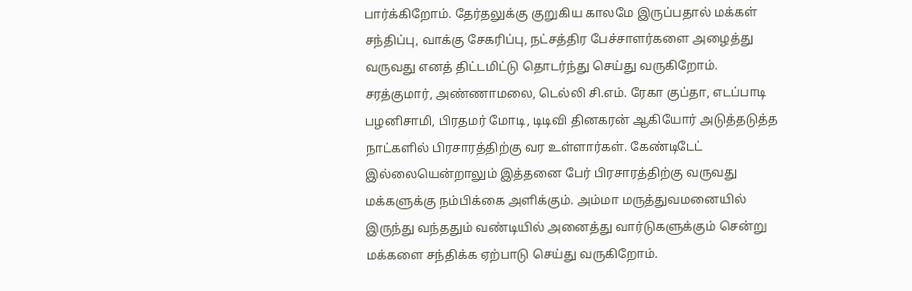பார்க்கிறோம். தேர்தலுக்கு குறுகிய காலமே இருப்பதால் மக்கள் சந்திப்பு, வாக்கு சேகரிப்பு, நட்சத்திர பேச்சாளர்களை அழைத்து வருவது எனத் திட்டமிட்டு தொடர்ந்து செய்து வருகிறோம். சரத்குமார், அண்ணாமலை, டெல்லி சி.எம். ரேகா குப்தா, எடப்பாடி பழனிசாமி, பிரதமர் மோடி, டிடிவி தினகரன் ஆகியோர் அடுத்தடுத்த நாட்களில் பிரசாரத்திற்கு வர உள்ளார்கள். கேண்டிடேட் இல்லையென்றாலும் இத்தனை பேர் பிரசாரத்திற்கு வருவது மக்களுக்கு நம்பிக்கை அளிக்கும். அம்மா மருத்துவமனையில் இருந்து வந்ததும் வண்டியில் அனைத்து வார்டுகளுக்கும் சென்று மக்களை சந்திக்க ஏற்பாடு செய்து வருகிறோம்.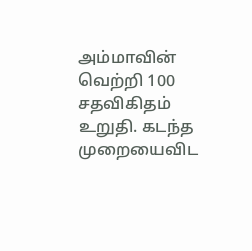அம்மாவின் வெற்றி 100 சதவிகிதம் உறுதி. கடந்த முறையைவிட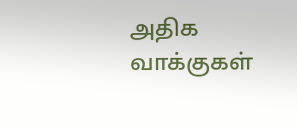அதிக வாக்குகள்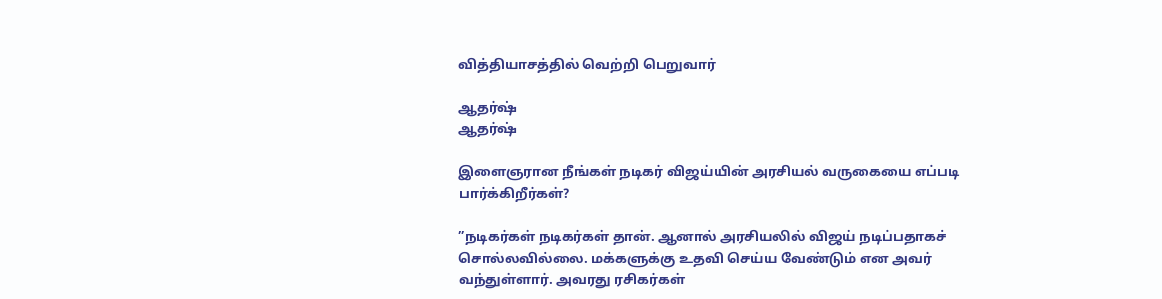வித்தியாசத்தில் வெற்றி பெறுவார்

ஆதர்ஷ்
ஆதர்ஷ்

இளைஞரான நீங்கள் நடிகர் விஜய்யின் அரசியல் வருகையை எப்படி பார்க்கிறீர்கள்?

”நடிகர்கள் நடிகர்கள் தான். ஆனால் அரசியலில் விஜய் நடிப்பதாகச் சொல்லவில்லை. மக்களுக்கு உதவி செய்ய வேண்டும் என அவர் வந்துள்ளார். அவரது ரசிகர்கள்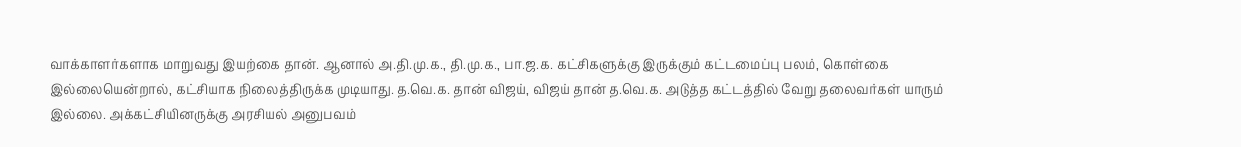வாக்காளர்களாக மாறுவது இயற்கை தான். ஆனால் அ.தி.மு.க., தி.மு.க., பா.ஜ.க. கட்சிகளுக்கு இருக்கும் கட்டமைப்பு பலம், கொள்கை இல்லையென்றால், கட்சியாக நிலைத்திருக்க முடியாது. த.வெ.க. தான் விஜய், விஜய் தான் த.வெ.க. அடுத்த கட்டத்தில் வேறு தலைவர்கள் யாரும் இல்லை. அக்கட்சியினருக்கு அரசியல் அனுபவம்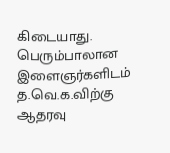கிடையாது. பெரும்பாலான இளைஞர்களிடம் த.வெ.க.விற்கு ஆதரவு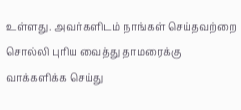உள்ளது. அவர்களிடம் நாங்கள் செய்தவற்றை சொல்லி புரிய வைத்து தாமரைக்கு வாக்களிக்க செய்து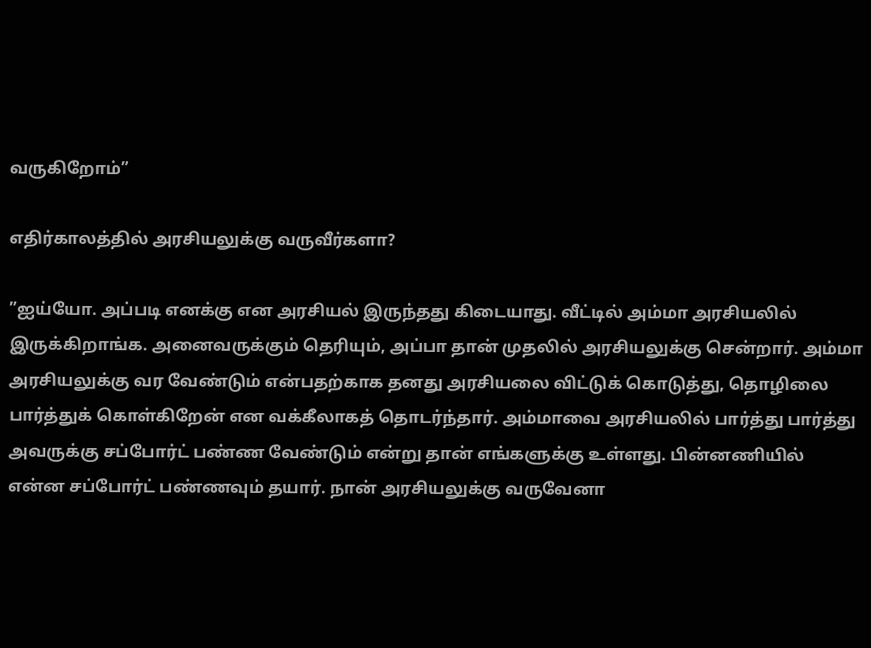வருகிறோம்”

எதிர்காலத்தில் அரசியலுக்கு வருவீர்களா?

”ஐய்யோ. அப்படி எனக்கு என அரசியல் இருந்தது கிடையாது. வீட்டில் அம்மா அரசியலில் இருக்கிறாங்க. அனைவருக்கும் தெரியும், அப்பா தான் முதலில் அரசியலுக்கு சென்றார். அம்மா அரசியலுக்கு வர வேண்டும் என்பதற்காக தனது அரசியலை விட்டுக் கொடுத்து, தொழிலை பார்த்துக் கொள்கிறேன் என வக்கீலாகத் தொடர்ந்தார். அம்மாவை அரசியலில் பார்த்து பார்த்து அவருக்கு சப்போர்ட் பண்ண வேண்டும் என்று தான் எங்களுக்கு உள்ளது. பின்னணியில் என்ன சப்போர்ட் பண்ணவும் தயார். நான் அரசியலுக்கு வருவேனா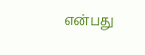என்பது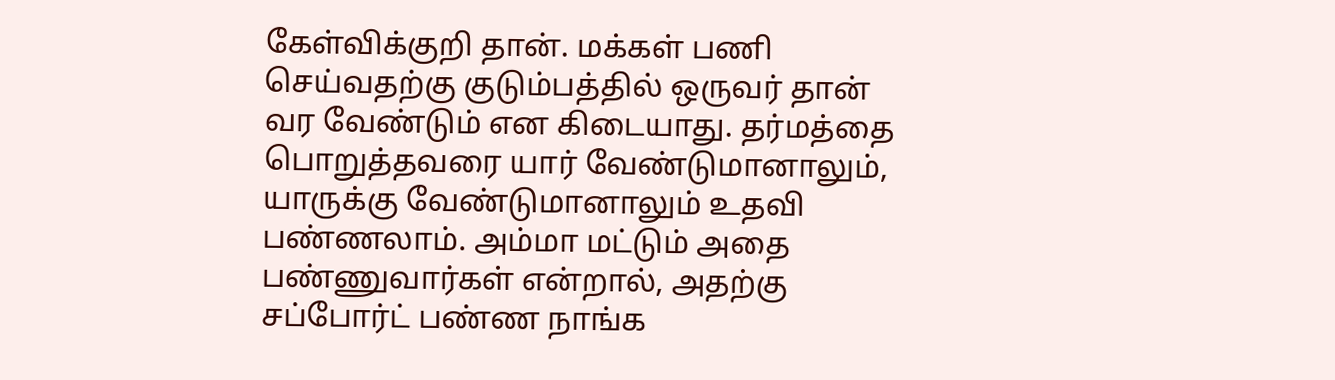கேள்விக்குறி தான். மக்கள் பணி செய்வதற்கு குடும்பத்தில் ஒருவர் தான் வர வேண்டும் என கிடையாது. தர்மத்தை பொறுத்தவரை யார் வேண்டுமானாலும், யாருக்கு வேண்டுமானாலும் உதவி பண்ணலாம். அம்மா மட்டும் அதை பண்ணுவார்கள் என்றால், அதற்கு சப்போர்ட் பண்ண நாங்க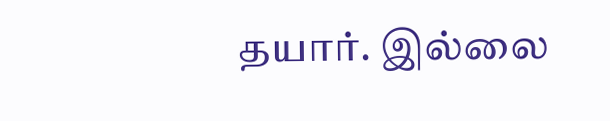தயார். இல்லை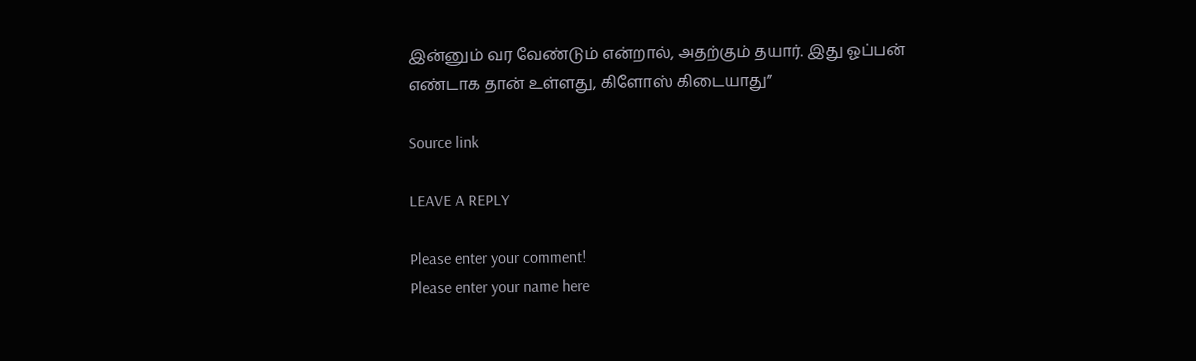இன்னும் வர வேண்டும் என்றால், அதற்கும் தயார். இது ஓப்பன் எண்டாக தான் உள்ளது, கிளோஸ் கிடையாது”

Source link

LEAVE A REPLY

Please enter your comment!
Please enter your name here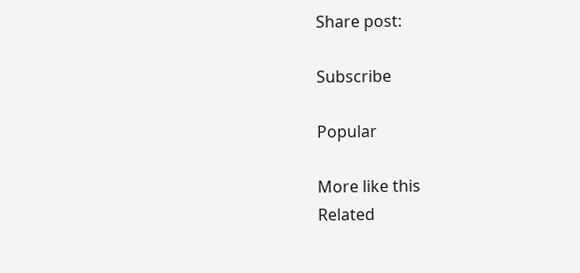Share post:

Subscribe

Popular

More like this
Related